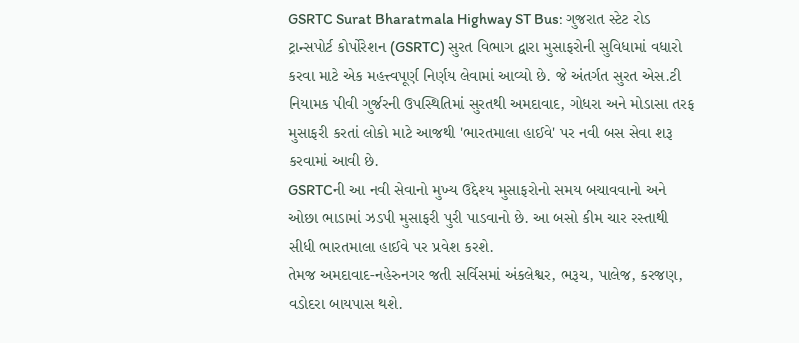GSRTC Surat Bharatmala Highway ST Bus: ગુજરાત સ્ટેટ રોડ ટ્રાન્સપોર્ટ કોર્પોરેશન (GSRTC) સુરત વિભાગ દ્વારા મુસાફરોની સુવિધામાં વધારો કરવા માટે એક મહત્ત્વપૂર્ણ નિર્ણય લેવામાં આવ્યો છે. જે અંતર્ગત સુરત એસ.ટી નિયામક પીવી ગુર્જરની ઉપસ્થિતિમાં સુરતથી અમદાવાદ, ગોધરા અને મોડાસા તરફ મુસાફરી કરતાં લોકો માટે આજથી 'ભારતમાલા હાઈવે' પર નવી બસ સેવા શરૂ કરવામાં આવી છે.
GSRTCની આ નવી સેવાનો મુખ્ય ઉદ્દેશ્ય મુસાફરોનો સમય બચાવવાનો અને ઓછા ભાડામાં ઝડપી મુસાફરી પુરી પાડવાનો છે. આ બસો કીમ ચાર રસ્તાથી સીધી ભારતમાલા હાઈવે પર પ્રવેશ કરશે.
તેમજ અમદાવાદ-નહેરુનગર જતી સર્વિસમાં અંકલેશ્વર, ભરૂચ, પાલેજ, કરજણ, વડોદરા બાયપાસ થશે.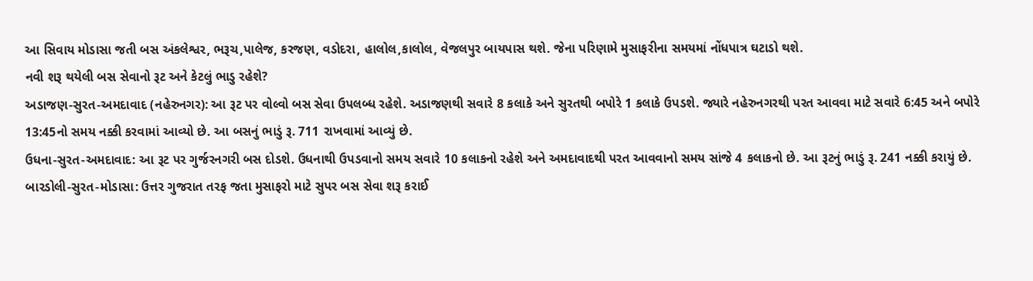આ સિવાય મોડાસા જતી બસ અંકલેશ્વર, ભરૂચ,પાલેજ, કરજણ, વડોદરા, હાલોલ,કાલોલ, વેજલપુર બાયપાસ થશે. જેના પરિણામે મુસાફરીના સમયમાં નોંધપાત્ર ઘટાડો થશે.
નવી શરૂ થયેલી બસ સેવાનો રૂટ અને કેટલું ભાડુ રહેશે?
અડાજણ-સુરત-અમદાવાદ (નહેરુનગર): આ રૂટ પર વોલ્વો બસ સેવા ઉપલબ્ધ રહેશે. અડાજણથી સવારે 8 કલાકે અને સુરતથી બપોરે 1 કલાકે ઉપડશે. જ્યારે નહેરુનગરથી પરત આવવા માટે સવારે 6:45 અને બપોરે 13:45નો સમય નક્કી કરવામાં આવ્યો છે. આ બસનું ભાડું રૂ. 711 રાખવામાં આવ્યું છે.
ઉધના-સુરત-અમદાવાદ: આ રૂટ પર ગુર્જરનગરી બસ દોડશે. ઉધનાથી ઉપડવાનો સમય સવારે 10 કલાકનો રહેશે અને અમદાવાદથી પરત આવવાનો સમય સાંજે 4 કલાકનો છે. આ રૂટનું ભાડું રૂ. 241 નક્કી કરાયું છે.
બારડોલી-સુરત-મોડાસા: ઉત્તર ગુજરાત તરફ જતા મુસાફરો માટે સુપર બસ સેવા શરૂ કરાઈ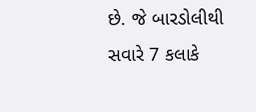છે. જે બારડોલીથી સવારે 7 કલાકે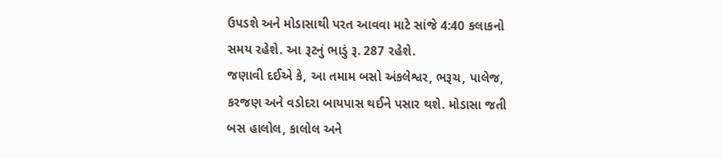ઉપડશે અને મોડાસાથી પરત આવવા માટે સાંજે 4:40 કલાકનો સમય રહેશે. આ રૂટનું ભાડું રૂ. 287 રહેશે.
જણાવી દઈએ કે, આ તમામ બસો અંકલેશ્વર, ભરૂચ, પાલેજ, કરજણ અને વડોદરા બાયપાસ થઈને પસાર થશે. મોડાસા જતી બસ હાલોલ, કાલોલ અને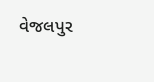વેજલપુર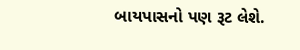બાયપાસનો પણ રૂટ લેશે.